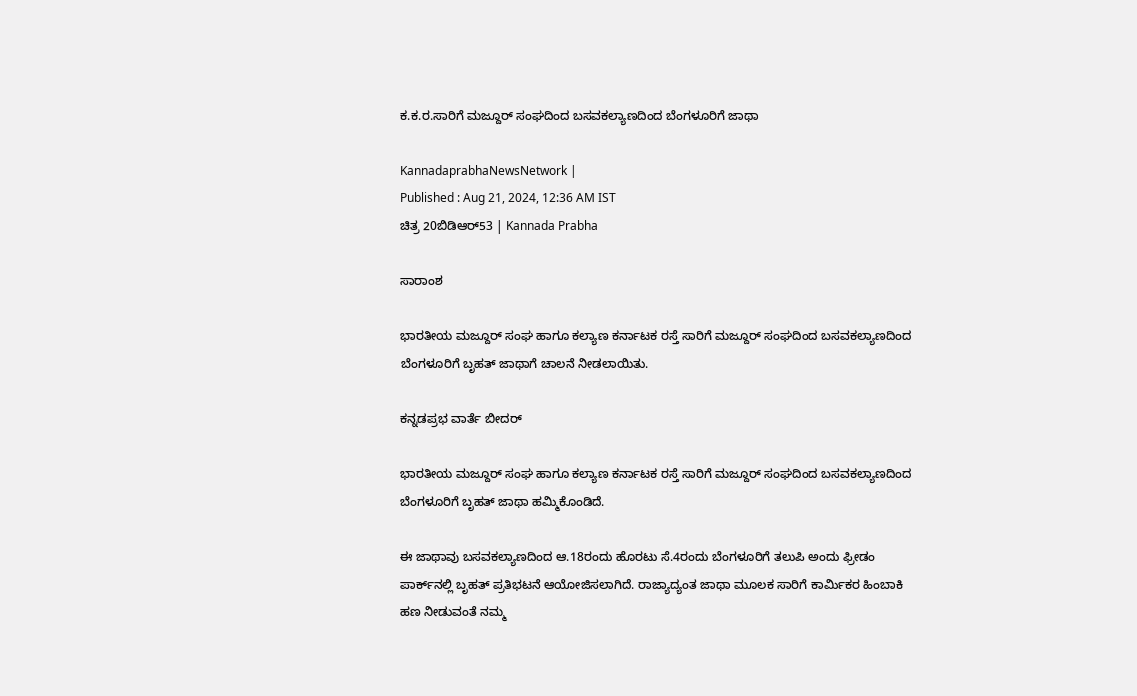ಕ.ಕ.ರ.ಸಾರಿಗೆ ಮಜ್ದೂರ್‌ ಸಂಘದಿಂದ ಬಸವಕಲ್ಯಾಣದಿಂದ ಬೆಂಗಳೂರಿಗೆ ಜಾಥಾ

KannadaprabhaNewsNetwork |
Published : Aug 21, 2024, 12:36 AM IST
ಚಿತ್ರ 20ಬಿಡಿಆರ್53 | Kannada Prabha

ಸಾರಾಂಶ

ಭಾರತೀಯ ಮಜ್ದೂರ್ ಸಂಘ ಹಾಗೂ ಕಲ್ಯಾಣ ಕರ್ನಾಟಕ ರಸ್ತೆ ಸಾರಿಗೆ ಮಜ್ದೂರ್ ಸಂಘದಿಂದ ಬಸವಕಲ್ಯಾಣದಿಂದ ಬೆಂಗಳೂರಿಗೆ ಬೃಹತ್ ಜಾಥಾಗೆ ಚಾಲನೆ ನೀಡಲಾಯಿತು.

ಕನ್ನಡಪ್ರಭ ವಾರ್ತೆ ಬೀದರ್‌

ಭಾರತೀಯ ಮಜ್ದೂರ್ ಸಂಘ ಹಾಗೂ ಕಲ್ಯಾಣ ಕರ್ನಾಟಕ ರಸ್ತೆ ಸಾರಿಗೆ ಮಜ್ದೂರ್ ಸಂಘದಿಂದ ಬಸವಕಲ್ಯಾಣದಿಂದ ಬೆಂಗಳೂರಿಗೆ ಬೃಹತ್ ಜಾಥಾ ಹಮ್ಮಿಕೊಂಡಿದೆ.

ಈ ಜಾಥಾವು ಬಸವಕಲ್ಯಾಣದಿಂದ ಆ.18ರಂದು ಹೊರಟು ಸೆ.4ರಂದು ಬೆಂಗಳೂರಿಗೆ ತಲುಪಿ ಅಂದು ಫ್ರೀಡಂ ಪಾರ್ಕ್‌ನಲ್ಲಿ ಬೃಹತ್ ಪ್ರತಿಭಟನೆ ಆಯೋಜಿಸಲಾಗಿದೆ. ರಾಜ್ಯಾದ್ಯಂತ ಜಾಥಾ ಮೂಲಕ ಸಾರಿಗೆ ಕಾರ್ಮಿಕರ ಹಿಂಬಾಕಿ ಹಣ ನೀಡುವಂತೆ ನಮ್ಮ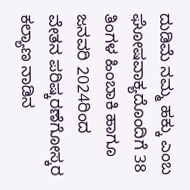ದುಡಿಮೆ ನಮ್ಮ ಹಕ್ಕು ಎಂಬ ಘೋಷವಾಕ್ಯದೊಂದಿಗೆ 38 ತಿಂಗಳ ಹಿಂಬಾಕಿ ಹಾಗೂ ಜನವರಿ 2024ರಿಂದ ವೇತನ ಪರಿಷ್ಕರಣೆಗೋಸ್ಕರ ಕಲ್ಯಾಣ ನಾಡಿನ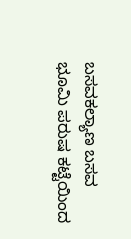ಬಸವಕಲ್ಯಾಣ ಬಸವ ಭೂಮಿ ಪರುಷ ಕಟ್ಟೆಯಿಂದ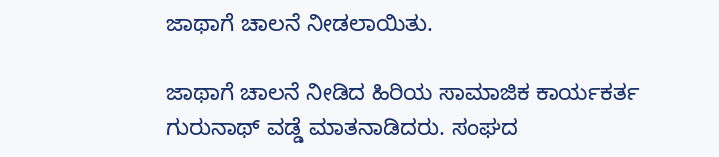ಜಾಥಾಗೆ ಚಾಲನೆ ನೀಡಲಾಯಿತು.

ಜಾಥಾಗೆ ಚಾಲನೆ ನೀಡಿದ ಹಿರಿಯ ಸಾಮಾಜಿಕ ಕಾರ್ಯಕರ್ತ ಗುರುನಾಥ್ ವಡ್ಡೆ ಮಾತನಾಡಿದರು. ಸಂಘದ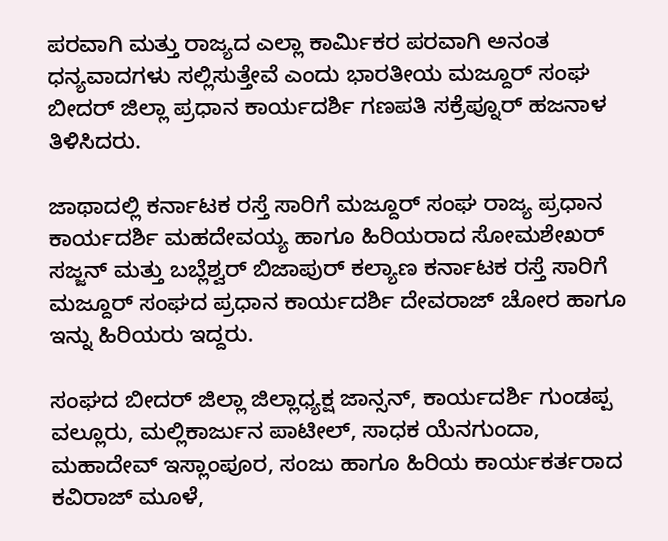ಪರವಾಗಿ ಮತ್ತು ರಾಜ್ಯದ ಎಲ್ಲಾ ಕಾರ್ಮಿಕರ ಪರವಾಗಿ ಅನಂತ ಧನ್ಯವಾದಗಳು ಸಲ್ಲಿಸುತ್ತೇವೆ ಎಂದು ಭಾರತೀಯ ಮಜ್ದೂರ್ ಸಂಘ ಬೀದರ್ ಜಿಲ್ಲಾ ಪ್ರಧಾನ ಕಾರ್ಯದರ್ಶಿ ಗಣಪತಿ ಸಕ್ರೆಪ್ನೂರ್ ಹಜನಾಳ ತಿಳಿಸಿದರು.

ಜಾಥಾದಲ್ಲಿ ಕರ್ನಾಟಕ ರಸ್ತೆ ಸಾರಿಗೆ ಮಜ್ದೂರ್‌ ಸಂಘ ರಾಜ್ಯ ಪ್ರಧಾನ ಕಾರ್ಯದರ್ಶಿ ಮಹದೇವಯ್ಯ ಹಾಗೂ ಹಿರಿಯರಾದ ಸೋಮಶೇಖರ್ ಸಜ್ಜನ್ ಮತ್ತು ಬಬ್ಲೆಶ್ವರ್ ಬಿಜಾಪುರ್ ಕಲ್ಯಾಣ ಕರ್ನಾಟಕ ರಸ್ತೆ ಸಾರಿಗೆ ಮಜ್ದೂರ್‌ ಸಂಘದ ಪ್ರಧಾನ ಕಾರ್ಯದರ್ಶಿ ದೇವರಾಜ್ ಚೋರ ಹಾಗೂ ಇನ್ನು ಹಿರಿಯರು ಇದ್ದರು.

ಸಂಘದ ಬೀದರ್ ಜಿಲ್ಲಾ ಜಿಲ್ಲಾಧ್ಯಕ್ಷ ಜಾನ್ಸನ್, ಕಾರ್ಯದರ್ಶಿ ಗುಂಡಪ್ಪ ವಲ್ಲೂರು, ಮಲ್ಲಿಕಾರ್ಜುನ ಪಾಟೀಲ್, ಸಾಧಕ ಯೆನಗುಂದಾ, ಮಹಾದೇವ್ ಇಸ್ಲಾಂಪೂರ, ಸಂಜು ಹಾಗೂ ಹಿರಿಯ ಕಾರ್ಯಕರ್ತರಾದ ಕವಿರಾಜ್ ಮೂಳೆ,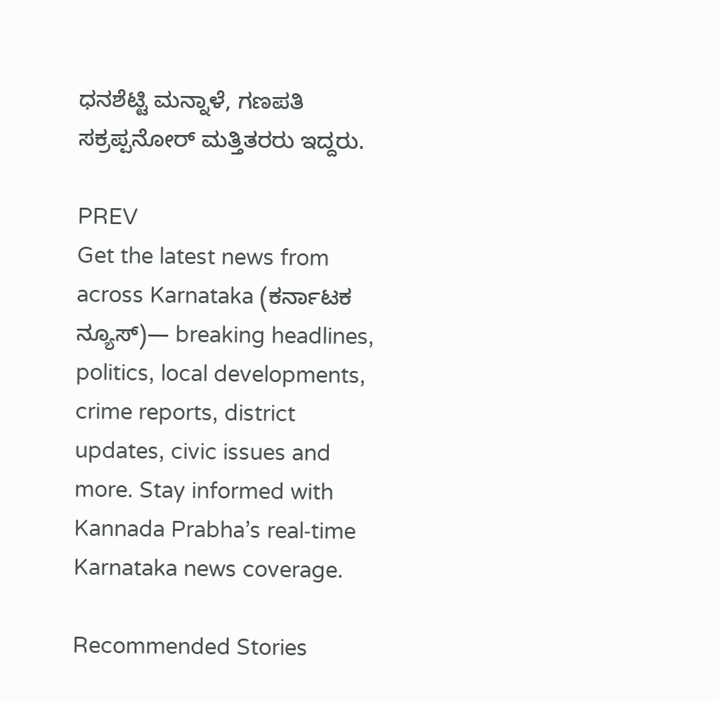ಧನಶೆಟ್ಟಿ ಮನ್ನಾಳೆ, ಗಣಪತಿ ಸಕ್ರಪ್ಪನೋರ್ ಮತ್ತಿತರರು ಇದ್ದರು.

PREV
Get the latest news from across Karnataka (ಕರ್ನಾಟಕ ನ್ಯೂಸ್)— breaking headlines, politics, local developments, crime reports, district updates, civic issues and more. Stay informed with Kannada Prabha’s real‑time Karnataka news coverage.

Recommended Stories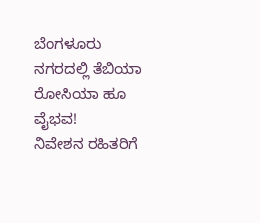ಬೆಂಗಳೂರು ನಗರದಲ್ಲಿ ತೆಬಿಯಾ ರೋಸಿಯಾ ಹೂ ವೈಭವ!
ನಿವೇಶನ ರಹಿತರಿಗೆ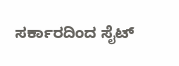ಸರ್ಕಾರದಿಂದ ಸೈಟ್‌